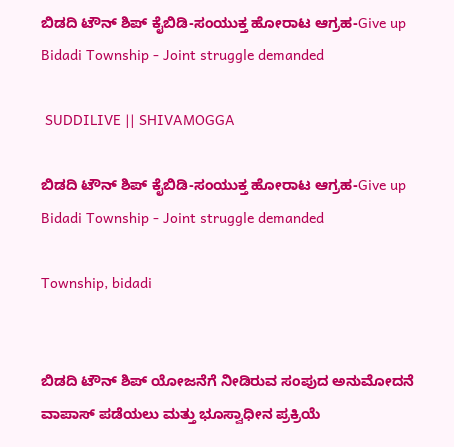ಬಿಡದಿ ಟೌನ್ ಶಿಪ್ ಕೈಬಿಡಿ-ಸಂಯುಕ್ತ ಹೋರಾಟ ಆಗ್ರಹ-Give up Bidadi Township - Joint struggle demanded

 SUDDILIVE || SHIVAMOGGA

ಬಿಡದಿ ಟೌನ್ ಶಿಪ್ ಕೈಬಿಡಿ-ಸಂಯುಕ್ತ ಹೋರಾಟ ಆಗ್ರಹ-Give up Bidadi Township - Joint struggle demanded

Township, bidadi


ಬಿಡದಿ ಟೌನ್ ಶಿಪ್ ಯೋಜನೆಗೆ ನೀಡಿರುವ ಸಂಪುದ ಅನುಮೋದನೆ ವಾಪಾಸ್ ಪಡೆಯಲು ಮತ್ತು ಭೂಸ್ವಾಧೀನ ಪ್ರಕ್ರಿಯೆ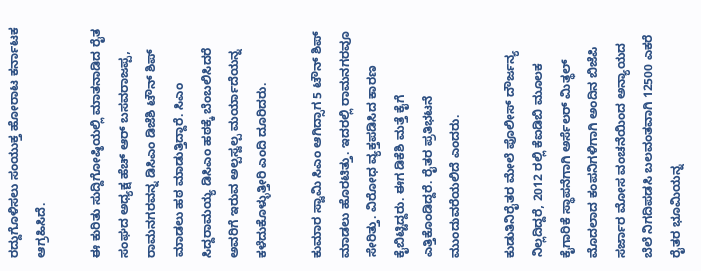ರದ್ದುಗೊಳಿಸಲು ಸಂಯುಕ್ತ ಹೋರಾಟ ಕರ್ನಾಟಕ ಆಗ್ರಹಿಸಿದೆ.

ಈ ಕುರಿತು ಸುದ್ದಿಗೋಷ್ಠಿಯಲ್ಲಿ ಮಾತನಾಡಿದ ರೈತ ಸಂಘದ ಅಧ್ಯಕ್ಷ ಹೆಚ್ ಆರ್ ಬಸವರಾಜಪ್ಪ, ರಾಮನಗರವನ್ನ ಡಿಸಿಎಂ ಡಿಜೆಶಿ ಟೌನ್ ಶಿಪ್ ಮಾಡಲು ಹಠ ಮಾಡುತ್ತಿದ್ದಾರೆ. ಸಿಎಂ ಸಿದ್ದರಾಮಯ್ಯ ಡಿಸಿಎಂ ಹಠಕ್ಕೆ ಬೆಂಬಲಿಸಿದರೆ ಅವರಿಗೆ ಇರುವ ಅಲ್ಪಸ್ವಲ್ಪ ಮರ್ಯಾದೆಯನ್ನ‌ ಕಳೆದುಕೊಳ್ಳುತ್ತೀರಿ ಎಂದಿ ದೂರಿದರು.

ಕುಮಾರ ಸ್ವಾಮಿ ಸಿಎಂ ಆಗಿದ್ಸಾಗ 5 ಟೌನ್ ಶಿಪ್ ಮಾಡಲು ಹೊರಟಿತ್ತು. ಇದರಲ್ಲಿ ರಾಮನಗರವೂ ಸೇರಿತ್ತು. ವಿರೋಧ ವ್ಯಕ್ತಪಡಿಸಿದ ಕಾರಣ ಕೈಬಿಟ್ಟಿದ್ದರು. ಈಗ ಡಿಕೆಶಿ ಮತ್ತೆ ಕೈಗೆ ಎತ್ತಿಕೊಂಡಿದ್ದರೆ. ರೈತರ ಪ್ರತಿಭಟನೆ ಮುಂದುವರೆಯಲಿದೆ ಎಂದರು.

ಕುಡುತಿನಿರೈತರ ಮೇಲೆ ಪೊಲೀಸ್ ದೌರ್ಜನ್ಯ ನಿಲ್ಲದಿದ್ದರೆ, 2012 ರಲ್ಲಿ ಕೆಐಡಿಬಿ ಮೂಲಕ ಕೈಗಾರಿಕೆ ಸ್ಥಾಪನೆಗಾಗಿ ಅರ್ಸೆಲರ್ ಮಿತ್ಥಲ್ ಮೊದಲಾದ ಕಂಪನಿಗಳಿಗಾಗಿ ಅಂದಿನ ಬಿಜೆಪಿ ಸರ್ಜಾರ ಮೋಸ ವಂಚನೆಯಿಂದ ಅನ್ಯಾಯದ ಬೆಲೆ ನಿಗದಿಪಡಸಿ ಬಲವಂತವಾಗಿ 12500 ಎಕರೆ ರೈತರ ಭೂಮಿಯನ್ನ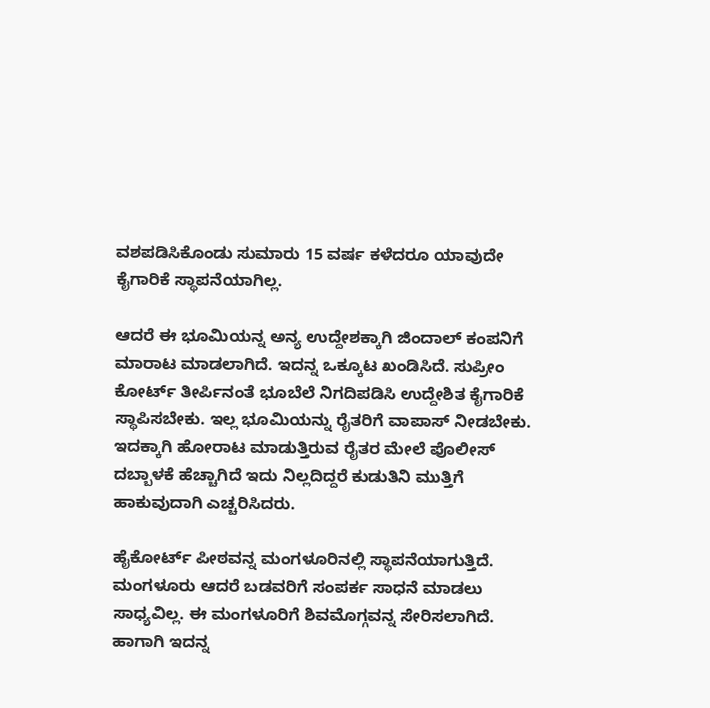ವಶಪಡಿಸಿಕೊಂಡು ಸುಮಾರು 15 ವರ್ಷ ಕಳೆದರೂ ಯಾವುದೇ ಕೈಗಾರಿಕೆ ಸ್ಥಾಪನೆಯಾಗಿಲ್ಲ.

ಆದರೆ ಈ ಭೂಮಿಯನ್ನ ಅನ್ಯ ಉದ್ದೇಶಕ್ಕಾಗಿ ಜಿಂದಾಲ್ ಕಂಪನಿಗೆ ಮಾರಾಟ ಮಾಡಲಾಗಿದೆ. ಇದನ್ನ‌ ಒಕ್ಕೂಟ ಖಂಡಿಸಿದೆ. ಸುಪ್ರೀಂ ಕೋರ್ಟ್ ತೀರ್ಪಿನಂತೆ ಭೂಬೆಲೆ ನಿಗದಿಪಡಿಸಿ ಉದ್ದೇಶಿತ ಕೈಗಾರಿಕೆ ಸ್ಥಾಪಿಸಬೇಕು. ಇಲ್ಲ ಭೂಮಿಯನ್ನು ರೈತರಿಗೆ ವಾಪಾಸ್ ನೀಡಬೇಕು. ಇದಕ್ಕಾಗಿ ಹೋರಾಟ ಮಾಡುತ್ತಿರುವ ರೈತರ ಮೇಲೆ ಪೊಲೀಸ್ ದಬ್ಬಾಳಕೆ ಹೆಚ್ಚಾಗಿದೆ ಇದು ನಿಲ್ಲದಿದ್ದರೆ ಕುಡುತಿನಿ ಮುತ್ತಿಗೆ ಹಾಕುವುದಾಗಿ ಎಚ್ಚರಿಸಿದರು.

ಹೈಕೋರ್ಟ್ ಪೀಠವನ್ನ ಮಂಗಳೂರಿನಲ್ಲಿ ಸ್ಥಾಪನೆಯಾಗುತ್ತಿದೆ. ಮಂಗಳೂರು ಆದರೆ ಬಡವರಿಗೆ ಸಂಪರ್ಕ ಸಾಧನೆ ಮಾಡಲು ಸಾಧ್ಯವಿಲ್ಲ. ಈ ಮಂಗಳೂರಿಗೆ ಶಿವಮೊಗ್ಗವನ್ನ ಸೇರಿಸಲಾಗಿದೆ. ಹಾಗಾಗಿ ಇದನ್ನ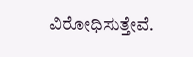ವಿರೋಧಿಸುತ್ತೇವೆ.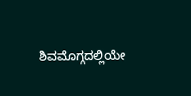ಶಿವಮೊಗ್ಗದಲ್ಲಿಯೇ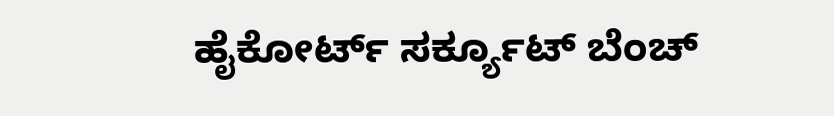ಹೈಕೋರ್ಟ್ ಸರ್ಕ್ಯೂಟ್ ಬೆಂಚ್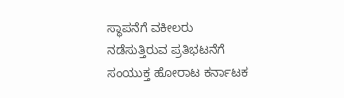ಸ್ಥಾಪನೆಗೆ ವಕೀಲರು ನಡೆಸುತ್ತಿರುವ ಪ್ರತಿಭಟನೆಗೆ ಸಂಯುಕ್ತ ಹೋರಾಟ ಕರ್ನಾಟಕ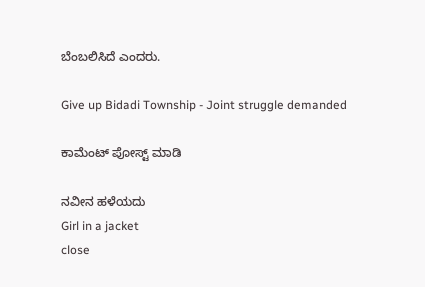ಬೆಂಬಲಿಸಿದೆ ಎಂದರು.

Give up Bidadi Township - Joint struggle demanded

ಕಾಮೆಂಟ್‌‌ ಪೋಸ್ಟ್‌ ಮಾಡಿ

ನವೀನ ಹಳೆಯದು
Girl in a jacket
close